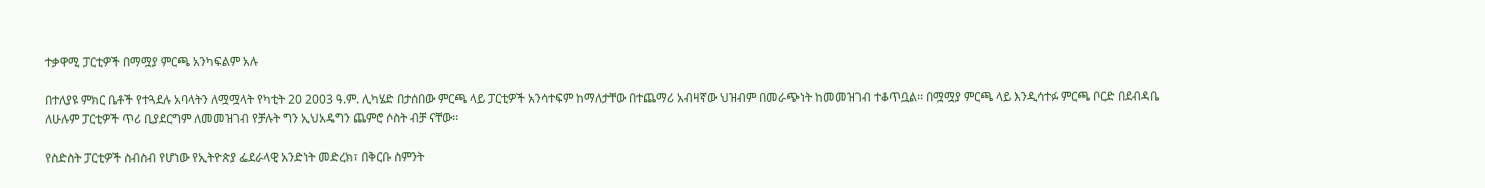ተቃዋሚ ፓርቲዎች በማሟያ ምርጫ አንካፍልም አሉ

በተለያዩ ምክር ቤቶች የተጓደሉ አባላትን ለሟሟላት የካቲት 20 2003 ዓ.ም. ሊካሄድ በታሰበው ምርጫ ላይ ፓርቲዎች አንሳተፍም ከማለታቸው በተጨማሪ አብዛኛው ህዝብም በመራጭነት ከመመዝገብ ተቆጥቧል፡፡ በሟሟያ ምርጫ ላይ እንዲሳተፉ ምርጫ ቦርድ በደብዳቤ ለሁሉም ፓርቲዎች ጥሪ ቢያደርግም ለመመዝገብ የቻሉት ግን ኢህአዴግን ጨምሮ ሶስት ብቻ ናቸው፡፡

የስድስት ፓርቲዎች ስብስብ የሆነው የኢትዮጵያ ፌደራላዊ አንድነት መድረክ፣ በቅርቡ ስምንት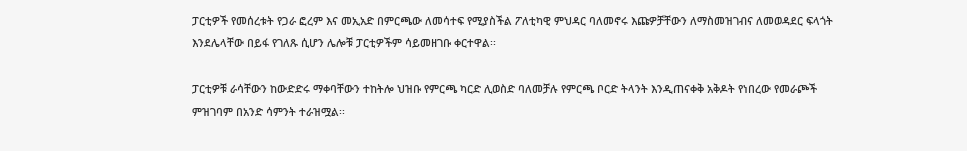ፓርቲዎች የመሰረቱት የጋራ ፎረም እና መኢአድ በምርጫው ለመሳተፍ የሚያስችል ፖለቲካዊ ምህዳር ባለመኖሩ እጩዎቻቸውን ለማስመዝገብና ለመወዳደር ፍላጎት እንደሌላቸው በይፋ የገለጹ ሲሆን ሌሎቹ ፓርቲዎችም ሳይመዘገቡ ቀርተዋል፡፡

ፓርቲዎቹ ራሳቸውን ከውድድሩ ማቀባቸውን ተከትሎ ህዝቡ የምርጫ ካርድ ሊወስድ ባለመቻሉ የምርጫ ቦርድ ትላንት እንዲጠናቀቅ አቅዶት የነበረው የመራጮች ምዝገባም በአንድ ሳምንት ተራዝሟል፡፡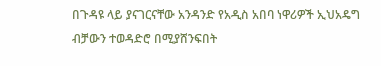በጉዳዩ ላይ ያናገርናቸው አንዳንድ የአዲስ አበባ ነዋሪዎች ኢህአዴግ ብቻውን ተወዳድሮ በሚያሸንፍበት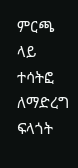ምርጫ ላይ ተሳትፎ ለማድረግ ፍላጎት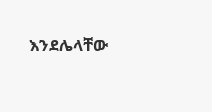እንደሌላቸው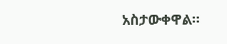አስታውቀዋል፡፡